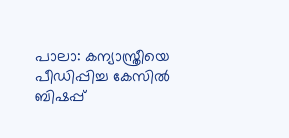പാലാ: കന്യാസ്ത്രീയെ പീഡിപ്പിച്ച കേസിൽ ബിഷപ്പ്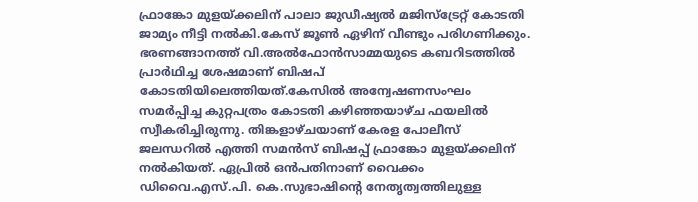ഫ്രാങ്കോ മുളയ്ക്കലിന് പാലാ ജുഡീഷ്യൽ മജിസ്ട്രേറ്റ് കോടതി ജാമ്യം നീട്ടി നൽകി.കേസ് ജൂൺ ഏഴിന് വീണ്ടും പരിഗണിക്കും. ഭരണങ്ങാനത്ത് വി.അൽഫോൻസാമ്മയുടെ കബറിടത്തിൽ പ്രാർഥിച്ച ശേഷമാണ് ബിഷപ് കോടതിയിലെത്തിയത്.കേസിൽ അന്വേഷണസംഘം സമർപ്പിച്ച കുറ്റപത്രം കോടതി കഴിഞ്ഞയാഴ്ച ഫയലിൽ സ്വീകരിച്ചിരുന്നു. തിങ്കളാഴ്ചയാണ് കേരള പോലീസ് ജലന്ധറിൽ എത്തി സമൻസ് ബിഷപ്പ് ഫ്രാങ്കോ മുളയ്ക്കലിന് നൽകിയത്. ഏപ്രിൽ ഒൻപതിനാണ് വൈക്കം ഡിവൈ.എസ്.പി. കെ.സുഭാഷിന്റെ നേതൃത്വത്തിലുള്ള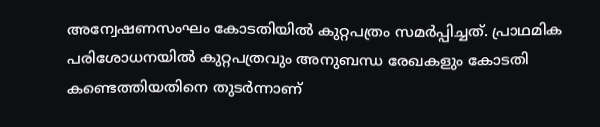അന്വേഷണസംഘം കോടതിയിൽ കുറ്റപത്രം സമർപ്പിച്ചത്. പ്രാഥമിക പരിശോധനയിൽ കുറ്റപത്രവും അനുബന്ധ രേഖകളും കോടതി കണ്ടെത്തിയതിനെ തുടർന്നാണ്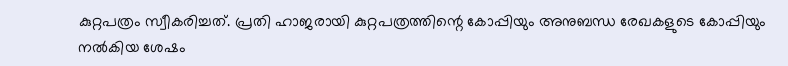കുറ്റപത്രം സ്വീകരിച്ചത്. പ്രതി ഹാജരായി കുറ്റപത്രത്തിന്റെ കോപ്പിയും അനുബന്ധ രേഖകളുടെ കോപ്പിയും നൽകിയ ശേഷം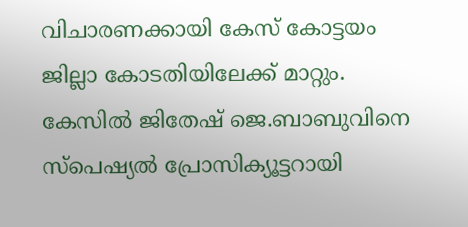വിചാരണക്കായി കേസ് കോട്ടയം ജില്ലാ കോടതിയിലേക്ക് മാറ്റും. കേസിൽ ജിതേഷ് ജെ.ബാബുവിനെ സ്പെഷ്യൽ പ്രോസിക്യൂട്ടറായി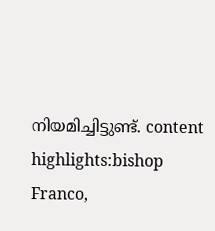നിയമിച്ചിട്ടുണ്ട്. content highlights:bishop Franco,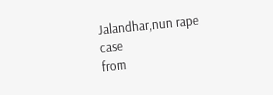Jalandhar,nun rape case
from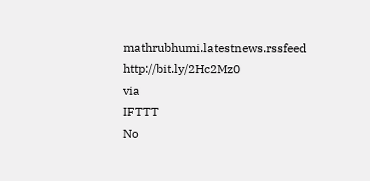mathrubhumi.latestnews.rssfeed http://bit.ly/2Hc2Mz0
via
IFTTT
No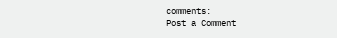comments:
Post a Comment